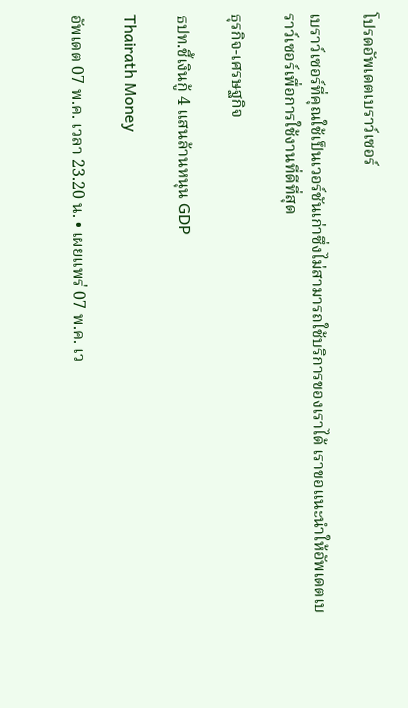โปรดอัพเดตเบราว์เซอร์

เบราว์เซอร์ที่คุณใช้เป็นเวอร์ชันเก่าซึ่งไม่สามารถใช้บริการของเราได้ เราขอแนะนำให้อัพเดตเบราว์เซอร์เพื่อการใช้งานที่ดีที่สุด

ธุรกิจ-เศรษฐกิจ

ธปท.ชี้เงินกู้ 4 แสนล้านหนุน GDP

Thairath Money

อัพเดต 07 พ.ค. เวลา 23.20 น. • เผยแพร่ 07 พ.ค. เว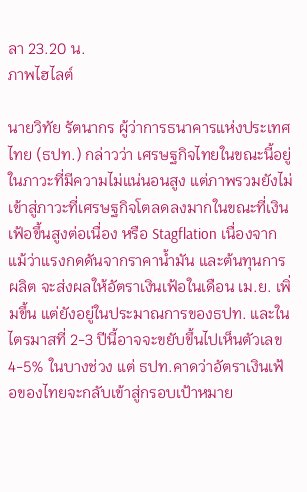ลา 23.20 น.
ภาพไฮไลต์

นายวิทัย รัตนากร ผู้ว่าการธนาคารแห่งประเทศไทย (ธปท.) กล่าวว่า เศรษฐกิจไทยในขณะนี้อยู่ในภาวะที่มีความไม่แน่นอนสูง แต่ภาพรวมยังไม่เข้าสู่ภาวะที่เศรษฐกิจโตลดลงมากในขณะที่เงินเฟ้อขึ้นสูงต่อเนื่อง หรือ Stagflation เนื่องจากแม้ว่าแรงกดดันจากราคาน้ำมัน และต้นทุนการผลิต จะส่งผลให้อัตราเงินเฟ้อในเดือน เม.ย. เพิ่มขึ้น แต่ยังอยู่ในประมาณการของธปท. และในไตรมาสที่ 2-3 ปีนี้อาจจะขยับขึ้นไปเห็นตัวเลข 4-5% ในบางช่วง แต่ ธปท.คาดว่าอัตราเงินเฟ้อของไทยจะกลับเข้าสู่กรอบเป้าหมาย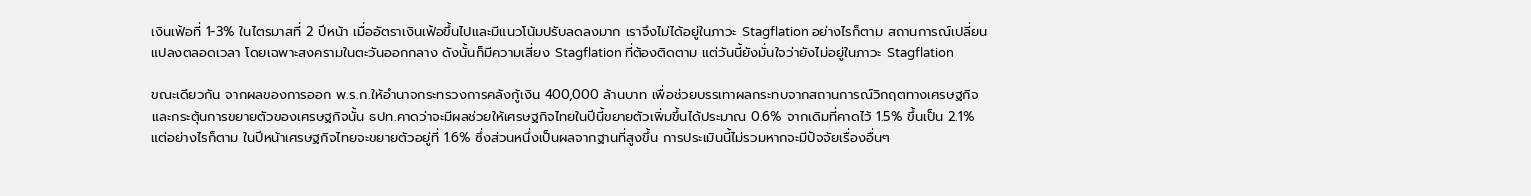เงินเฟ้อที่ 1-3% ในไตรมาสที่ 2 ปีหน้า เมื่ออัตราเงินเฟ้อขึ้นไปและมีแนวโน้มปรับลดลงมาก เราจึงไม่ได้อยู่ในภาวะ Stagflation อย่างไรก็ตาม สถานการณ์เปลี่ยนแปลงตลอดเวลา โดยเฉพาะสงครามในตะวันออกกลาง ดังนั้นก็มีความเสี่ยง Stagflation ที่ต้องติดตาม แต่วันนี้ยังมั่นใจว่ายังไม่อยู่ในภาวะ Stagflation

ขณะเดียวกัน จากผลของการออก พ.ร.ก.ให้อำนาจกระทรวงการคลังกู้เงิน 400,000 ล้านบาท เพื่อช่วยบรรเทาผลกระทบจากสถานการณ์วิกฤตทางเศรษฐกิจ และกระตุ้นการขยายตัวของเศรษฐกิจนั้น ธปท.คาดว่าจะมีผลช่วยให้เศรษฐกิจไทยในปีนี้ขยายตัวเพิ่มขึ้นได้ประมาณ 0.6% จากเดิมที่คาดไว้ 1.5% ขึ้นเป็น 2.1% แต่อย่างไรก็ตาม ในปีหน้าเศรษฐกิจไทยจะขยายตัวอยู่ที่ 1.6% ซึ่งส่วนหนึ่งเป็นผลจากฐานที่สูงขึ้น การประเมินนี้ไม่รวมหากจะมีปัจจัยเรื่องอื่นๆ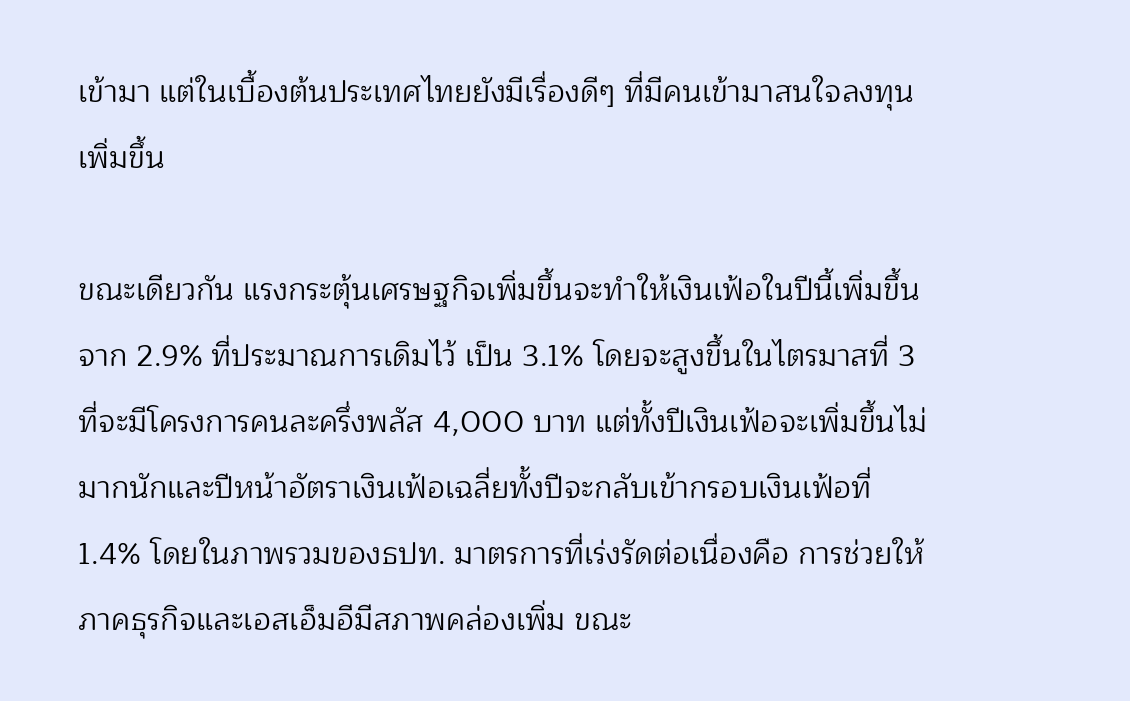เข้ามา แต่ในเบื้องต้นประเทศไทยยังมีเรื่องดีๆ ที่มีคนเข้ามาสนใจลงทุนเพิ่มขึ้น

ขณะเดียวกัน แรงกระตุ้นเศรษฐกิจเพิ่มขึ้นจะทำให้เงินเฟ้อในปีนี้เพิ่มขึ้นจาก 2.9% ที่ประมาณการเดิมไว้ เป็น 3.1% โดยจะสูงขึ้นในไตรมาสที่ 3 ที่จะมีโครงการคนละครึ่งพลัส 4,000 บาท แต่ทั้งปีเงินเฟ้อจะเพิ่มขึ้นไม่มากนักและปีหน้าอัตราเงินเฟ้อเฉลี่ยทั้งปีจะกลับเข้ากรอบเงินเฟ้อที่ 1.4% โดยในภาพรวมของธปท. มาตรการที่เร่งรัดต่อเนื่องคือ การช่วยให้ภาคธุรกิจและเอสเอ็มอีมีสภาพคล่องเพิ่ม ขณะ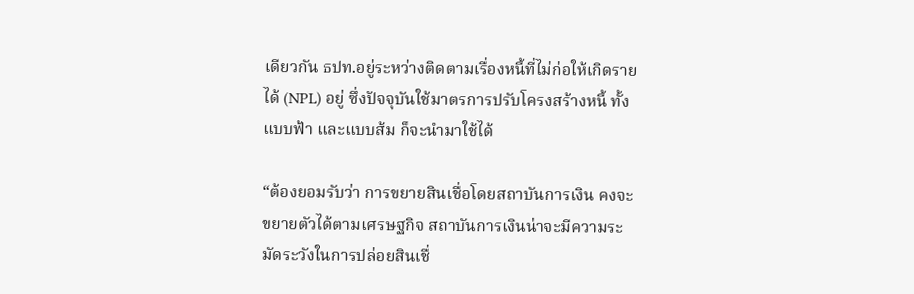เดียวกัน ธปท.อยู่ระหว่างติดตามเรื่องหนี้ที่ไม่ก่อให้เกิดรายได้ (NPL) อยู่ ซึ่งปัจจุบันใช้มาตรการปรับโครงสร้างหนี้ ทั้งแบบฟ้า และแบบส้ม ก็จะนำมาใช้ได้

“ต้องยอมรับว่า การขยายสินเชื่อโดยสถาบันการเงิน คงจะขยายตัวได้ตามเศรษฐกิจ สถาบันการเงินน่าจะมีความระมัดระวังในการปล่อยสินเชื่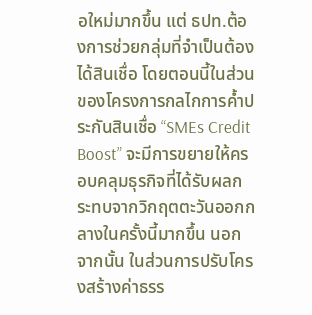อใหม่มากขึ้น แต่ ธปท.ต้องการช่วยกลุ่มที่จำเป็นต้องได้สินเชื่อ โดยตอนนี้ในส่วนของโครงการกลไกการค้ำประกันสินเชื่อ “SMEs Credit Boost” จะมีการขยายให้ครอบคลุมธุรกิจที่ได้รับผลกระทบจากวิกฤตตะวันออกกลางในครั้งนี้มากขึ้น นอกจากนั้น ในส่วนการปรับโครงสร้างค่าธรร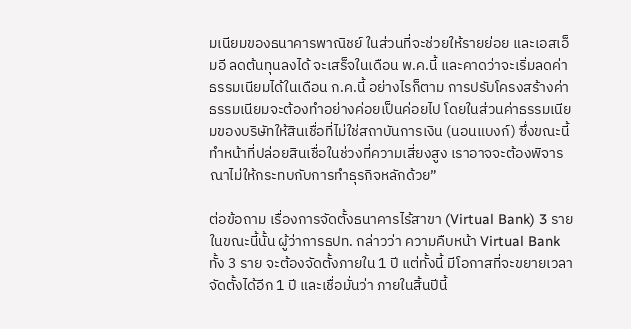มเนียมของธนาคารพาณิชย์ ในส่วนที่จะช่วยให้รายย่อย และเอสเอ็มอี ลดต้นทุนลงได้ จะเสร็จในเดือน พ.ค.นี้ และคาดว่าจะเริ่มลดค่าธรรมเนียมได้ในเดือน ก.ค.นี้ อย่างไรก็ตาม การปรับโครงสร้างค่าธรรมเนียมจะต้องทำอย่างค่อยเป็นค่อยไป โดยในส่วนค่าธรรมเนียมของบริษัทให้สินเชื่อที่ไม่ใช่สถาบันการเงิน (นอนแบงก์) ซึ่งขณะนี้ทำหน้าที่ปล่อยสินเชื่อในช่วงที่ความเสี่ยงสูง เราอาจจะต้องพิจารณาไม่ให้กระทบกับการทำธุรกิจหลักด้วย”

ต่อข้อถาม เรื่องการจัดตั้งธนาคารไร้สาขา (Virtual Bank) 3 รายในขณะนี้นั้น ผู้ว่าการธปท. กล่าวว่า ความคืบหน้า Virtual Bank ทั้ง 3 ราย จะต้องจัดตั้งภายใน 1 ปี แต่ทั้งนี้ มีโอกาสที่จะขยายเวลาจัดตั้งได้อีก 1 ปี และเชื่อมั่นว่า ภายในสิ้นปีนี้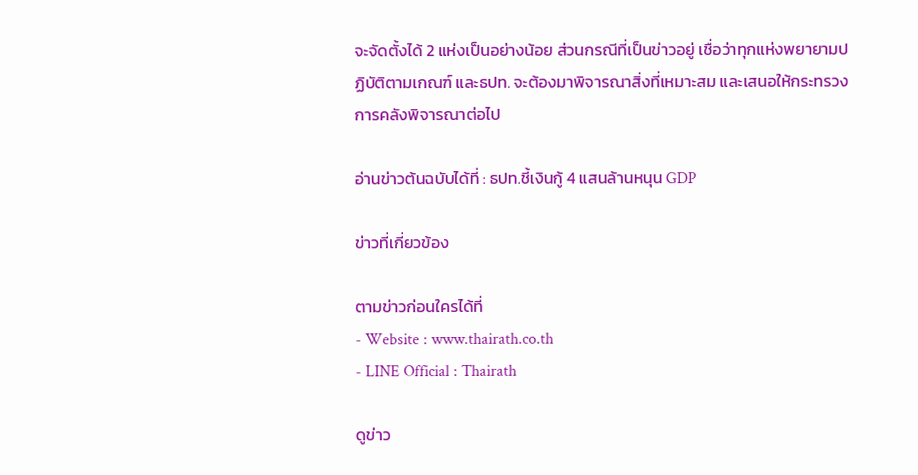จะจัดตั้งได้ 2 แห่งเป็นอย่างน้อย ส่วนกรณีที่เป็นข่าวอยู่ เชื่อว่าทุกแห่งพยายามปฏิบัติตามเกณฑ์ และธปท. จะต้องมาพิจารณาสิ่งที่เหมาะสม และเสนอให้กระทรวงการคลังพิจารณาต่อไป

อ่านข่าวต้นฉบับได้ที่ : ธปท.ชี้เงินกู้ 4 แสนล้านหนุน GDP

ข่าวที่เกี่ยวข้อง

ตามข่าวก่อนใครได้ที่
- Website : www.thairath.co.th
- LINE Official : Thairath

ดูข่าว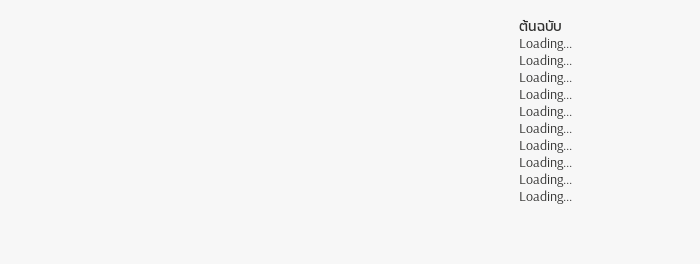ต้นฉบับ
Loading...
Loading...
Loading...
Loading...
Loading...
Loading...
Loading...
Loading...
Loading...
Loading...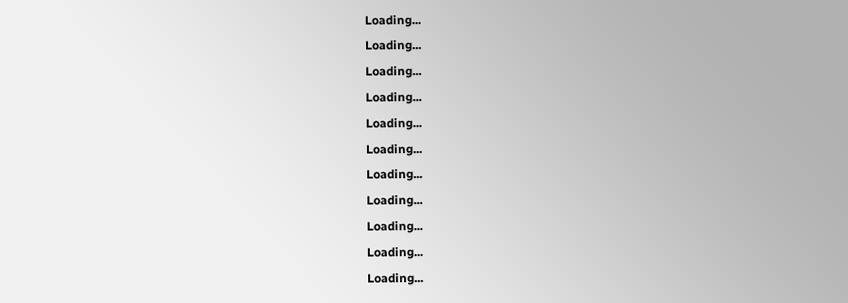Loading...
Loading...
Loading...
Loading...
Loading...
Loading...
Loading...
Loading...
Loading...
Loading...
Loading...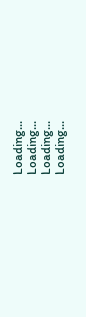Loading...
Loading...
Loading...
Loading...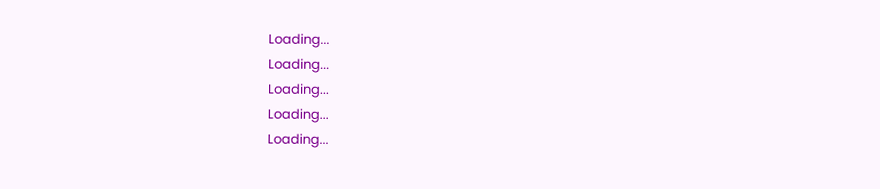Loading...
Loading...
Loading...
Loading...
Loading...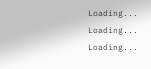Loading...
Loading...
Loading...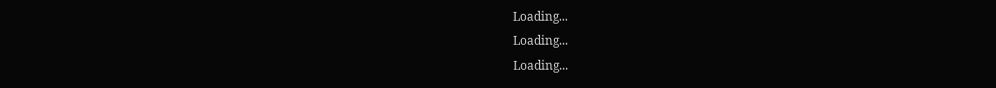Loading...
Loading...
Loading...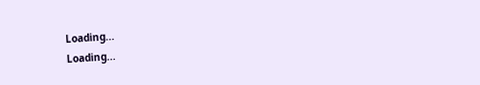Loading...
Loading...